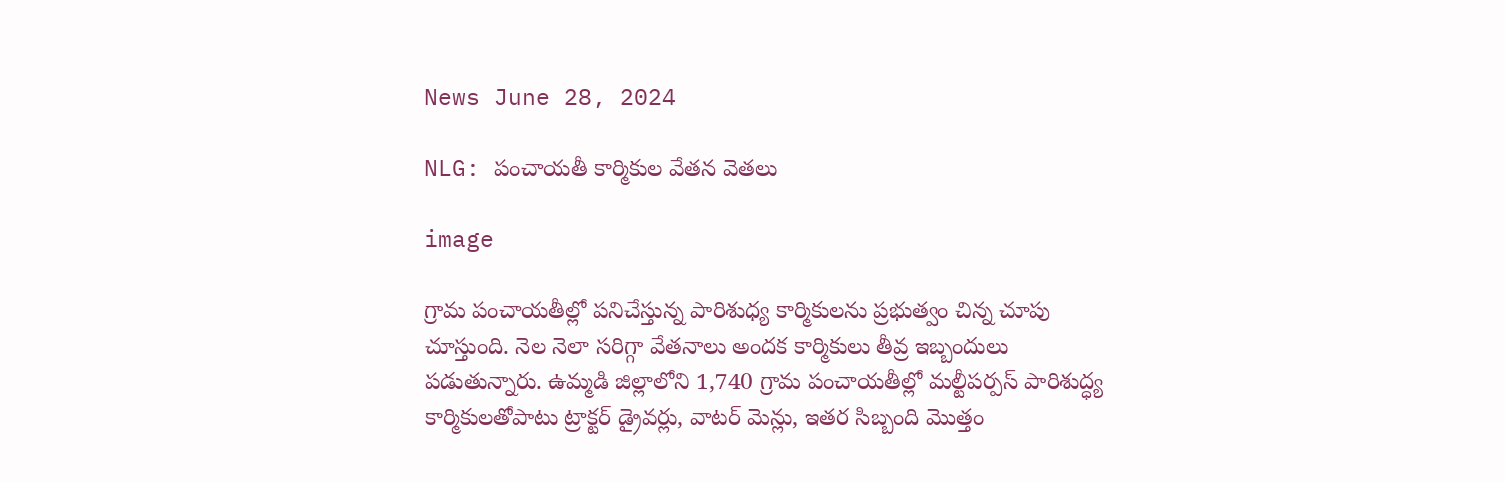News June 28, 2024

NLG: పంచాయతీ కార్మికుల వేతన వెతలు

image

గ్రామ పంచాయతీల్లో పనిచేస్తున్న పారిశుధ్య కార్మికులను ప్రభుత్వం చిన్న చూపు చూస్తుంది. నెల నెలా సరిగ్గా వేతనాలు అందక కార్మికులు తీవ్ర ఇబ్బందులు పడుతున్నారు. ఉమ్మడి జిల్లాలోని 1,740 గ్రామ పంచాయతీల్లో మల్టీపర్పస్ పారిశుద్ధ్య కార్మికులతోపాటు ట్రాక్టర్ డ్రైవర్లు, వాటర్ మెన్లు, ఇతర సిబ్బంది మొత్తం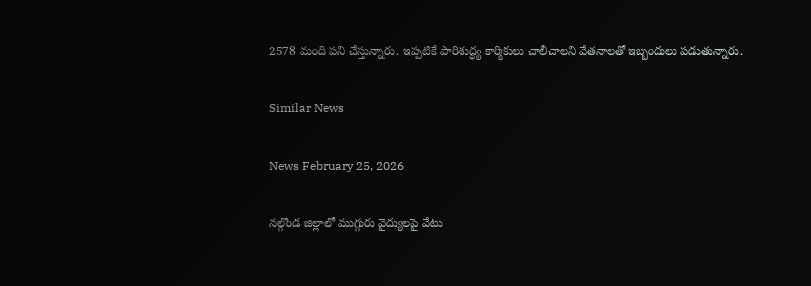2578 మంది పని చేస్తున్నారు. ఇప్పటికే పారిశుద్ధ్య కార్మికులు చాలీచాలని వేతనాలతో ఇబ్బందులు పడుతున్నారు.

Similar News

News February 25, 2026

నల్గొండ జిల్లాలో ముగ్గురు వైద్యులపై వేటు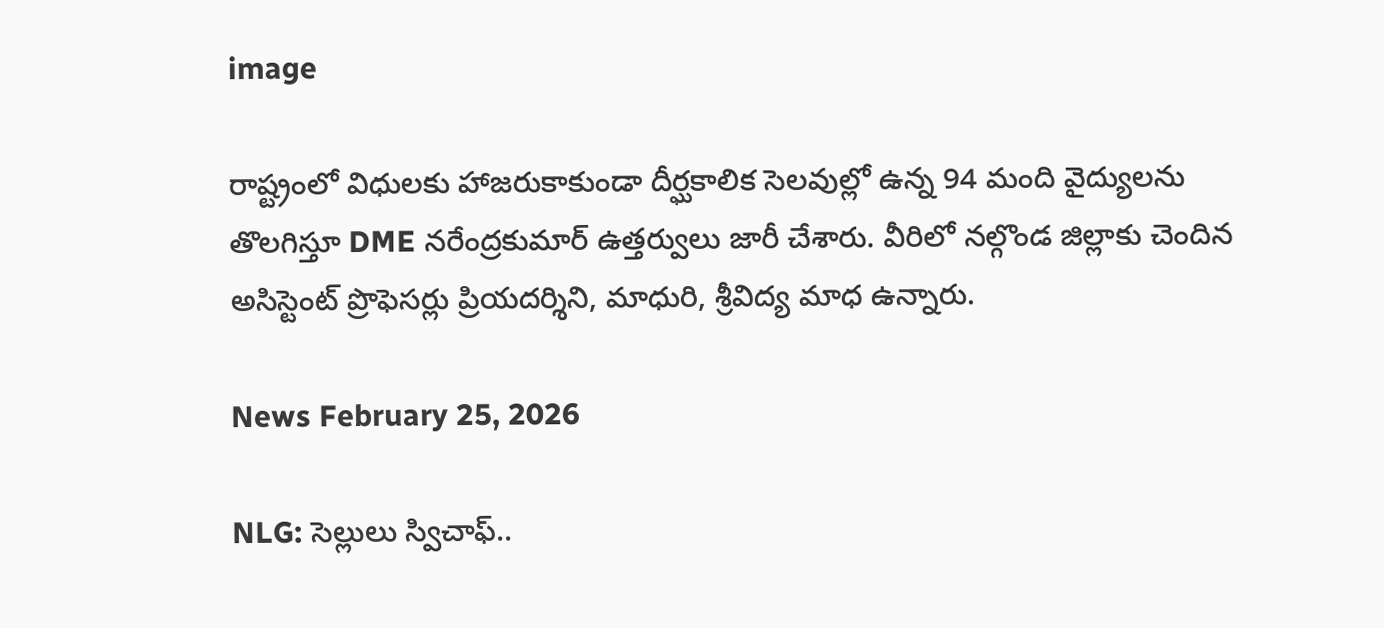image

రాష్ట్రంలో విధులకు హాజరుకాకుండా దీర్ఘకాలిక సెలవుల్లో ఉన్న 94 మంది వైద్యులను తొలగిస్తూ DME నరేంద్రకుమార్ ఉత్తర్వులు జారీ చేశారు. వీరిలో నల్గొండ జిల్లాకు చెందిన అసిస్టెంట్ ప్రొఫెసర్లు ప్రియదర్శిని, మాధురి, శ్రీవిద్య మాధ ఉన్నారు.

News February 25, 2026

NLG: సెల్లులు స్విచాఫ్..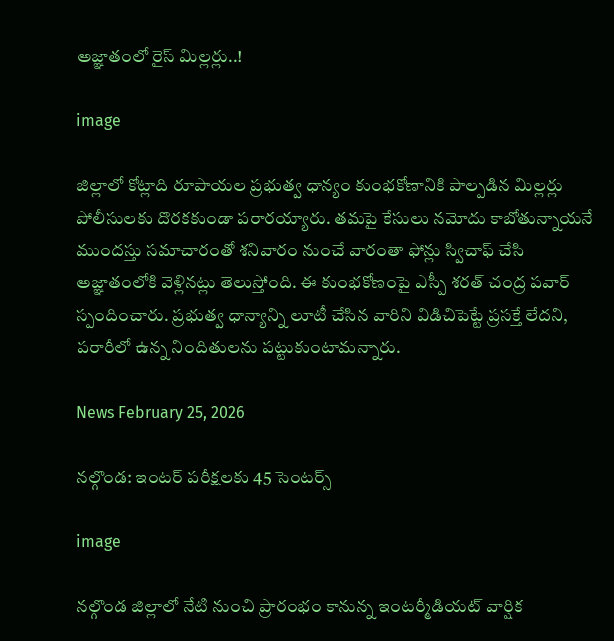అజ్ఞాతంలో రైస్ మిల్లర్లు..!

image

జిల్లాలో కోట్లాది రూపాయల ప్రభుత్వ ధాన్యం కుంభకోణానికి పాల్పడిన మిల్లర్లు పోలీసులకు దొరకకుండా పరారయ్యారు. తమపై కేసులు నమోదు కాబోతున్నాయనే ముందస్తు సమాచారంతో శనివారం నుంచే వారంతా ఫోన్లు స్విచాఫ్ చేసి అజ్ఞాతంలోకి వెళ్లినట్లు తెలుస్తోంది. ఈ కుంభకోణంపై ఎస్పీ శరత్ చంద్ర పవార్ స్పందించారు. ప్రభుత్వ ధాన్యాన్ని లూటీ చేసిన వారిని విడిచిపెట్టే ప్రసక్తే లేదని, పరారీలో ఉన్న నిందితులను పట్టుకుంటామన్నారు.

News February 25, 2026

నల్గొండ: ఇంటర్ పరీక్షలకు 45 సెంటర్స్

image

నల్గొండ జిల్లాలో నేటి నుంచి ప్రారంభం కానున్న ఇంటర్మీడియట్ వార్షిక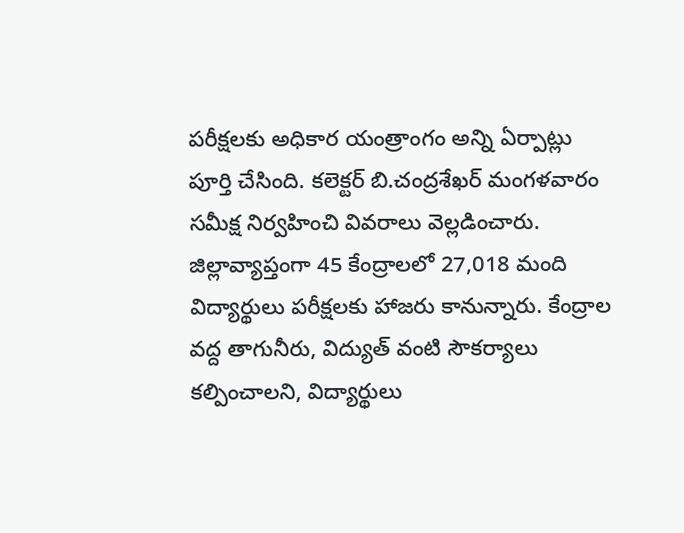పరీక్షలకు అధికార యంత్రాంగం అన్ని ఏర్పాట్లు పూర్తి చేసింది. కలెక్టర్ బి.చంద్రశేఖర్ మంగళవారం సమీక్ష నిర్వహించి వివరాలు వెల్లడించారు. జిల్లావ్యాప్తంగా 45 కేంద్రాలలో 27,018 మంది విద్యార్థులు పరీక్షలకు హాజరు కానున్నారు. కేంద్రాల వద్ద తాగునీరు, విద్యుత్ వంటి సౌకర్యాలు కల్పించాలని, విద్యార్థులు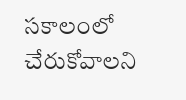సకాలంలో చేరుకోవాలని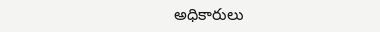అధికారులు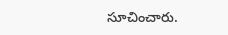సూచించారు.